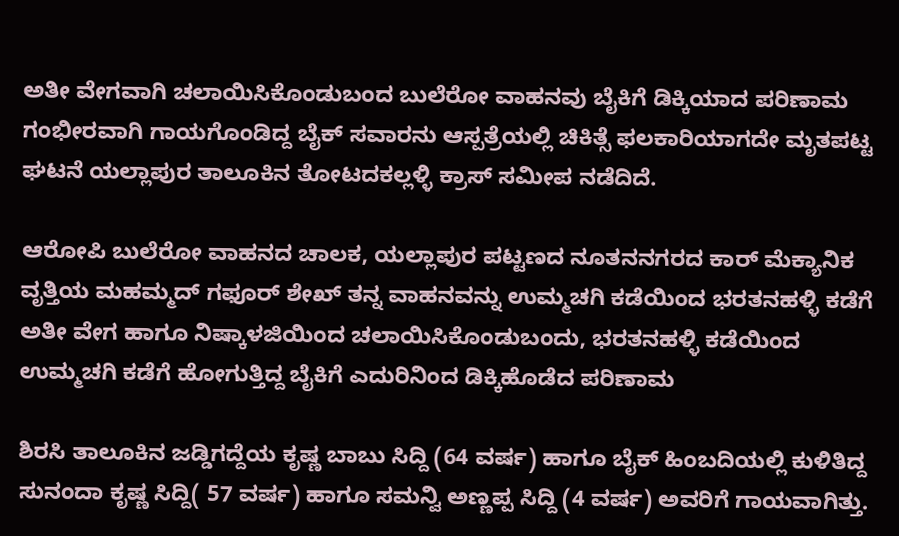ಅತೀ ವೇಗವಾಗಿ ಚಲಾಯಿಸಿಕೊಂಡುಬಂದ ಬುಲೆರೋ ವಾಹನವು ಬೈಕಿಗೆ ಡಿಕ್ಕಿಯಾದ ಪರಿಣಾಮ ಗಂಭೀರವಾಗಿ ಗಾಯಗೊಂಡಿದ್ದ ಬೈಕ್ ಸವಾರನು ಆಸ್ಪತ್ರೆಯಲ್ಲಿ ಚಿಕಿತ್ಸೆ ಫಲಕಾರಿಯಾಗದೇ ಮೃತಪಟ್ಟ ಘಟನೆ ಯಲ್ಲಾಪುರ ತಾಲೂಕಿನ ತೋಟದಕಲ್ಲಳ್ಳಿ ಕ್ರಾಸ್ ಸಮೀಪ ನಡೆದಿದೆ.

ಆರೋಪಿ ಬುಲೆರೋ ವಾಹನದ ಚಾಲಕ, ಯಲ್ಲಾಪುರ ಪಟ್ಟಣದ ನೂತನನಗರದ ಕಾರ್ ಮೆಕ್ಯಾನಿಕ ವೃತ್ತಿಯ ಮಹಮ್ಮದ್ ಗಫೂರ್ ಶೇಖ್ ತನ್ನ ವಾಹನವನ್ನು ಉಮ್ಮಚಗಿ ಕಡೆಯಿಂದ ಭರತನಹಳ್ಳಿ ಕಡೆಗೆ ಅತೀ ವೇಗ ಹಾಗೂ ನಿಷ್ಕಾಳಜಿಯಿಂದ ಚಲಾಯಿಸಿಕೊಂಡುಬಂದು, ಭರತನಹಳ್ಳಿ ಕಡೆಯಿಂದ ಉಮ್ಮಚಗಿ ಕಡೆಗೆ ಹೋಗುತ್ತಿದ್ದ ಬೈಕಿಗೆ ಎದುರಿನಿಂದ ಡಿಕ್ಕಿಹೊಡೆದ ಪರಿಣಾಮ

ಶಿರಸಿ ತಾಲೂಕಿನ ಜಡ್ಡಿಗದ್ದೆಯ ಕೃಷ್ಣ ಬಾಬು ಸಿದ್ದಿ (64 ವರ್ಷ) ಹಾಗೂ ಬೈಕ್ ಹಿಂಬದಿಯಲ್ಲಿ ಕುಳಿತಿದ್ದ ಸುನಂದಾ ಕೃಷ್ಣ ಸಿದ್ದಿ( 57 ವರ್ಷ) ಹಾಗೂ ಸಮನ್ವಿ ಅಣ್ಣಪ್ಪ ಸಿದ್ದಿ (4 ವರ್ಷ) ಅವರಿಗೆ ಗಾಯವಾಗಿತ್ತು.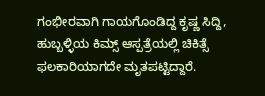ಗಂಭೀರವಾಗಿ ಗಾಯಗೊಂಡಿದ್ದ ಕೃಷ್ಣ ಸಿದ್ದಿ, ಹುಬ್ಬಳ್ಳಿಯ ಕಿಮ್ಸ್ ಆಸ್ಪತ್ರೆಯಲ್ಲಿ ಚಿಕಿತ್ಸೆ ಫಲಕಾರಿಯಾಗದೇ ಮೃತಪಟ್ಟಿದ್ದಾರೆ.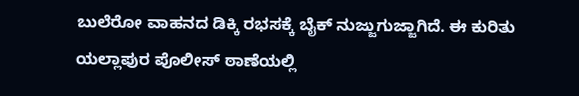ಬುಲೆರೋ ವಾಹನದ ಡಿಕ್ಕಿ ರಭಸಕ್ಕೆ ಬೈಕ್ ನುಜ್ಜುಗುಜ್ಜಾಗಿದೆ. ಈ ಕುರಿತು ಯಲ್ಲಾಪುರ ಪೊಲೀಸ್ ಠಾಣೆಯಲ್ಲಿ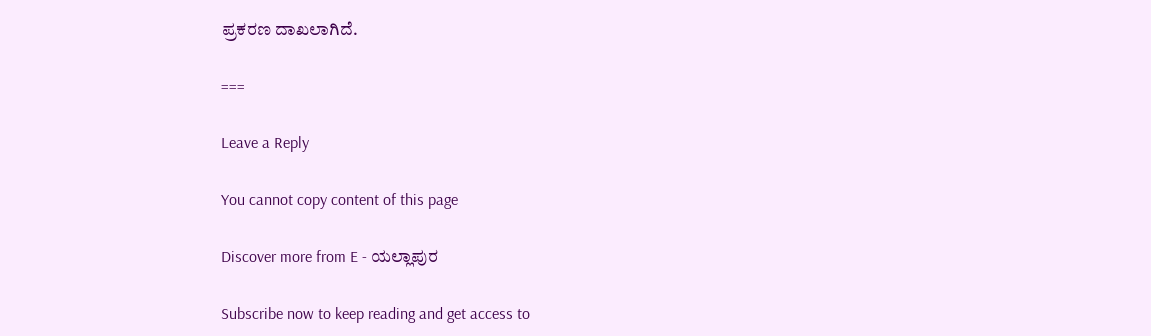ಪ್ರಕರಣ ದಾಖಲಾಗಿದೆ.

===

Leave a Reply

You cannot copy content of this page

Discover more from E - ಯಲ್ಲಾಪುರ

Subscribe now to keep reading and get access to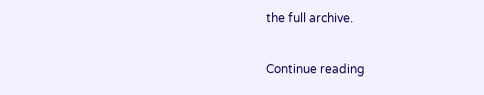the full archive.

Continue reading